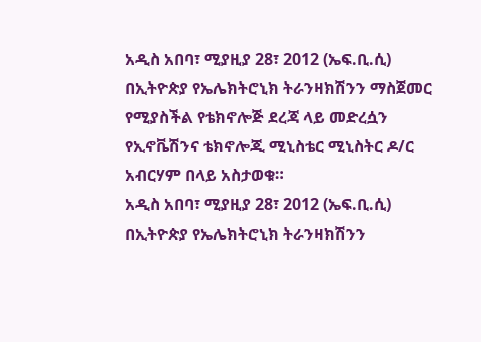አዲስ አበባ፣ ሚያዚያ 28፣ 2012 (ኤፍ.ቢ.ሲ) በኢትዮጵያ የኤሌክትሮኒክ ትራንዛክሽንን ማስጀመር የሚያስችል የቴክኖሎጅ ደረጃ ላይ መድረሷን የኢኖቬሽንና ቴክኖሎጂ ሚኒስቴር ሚኒስትር ዶ/ር አብርሃም በላይ አስታወቁ።
አዲስ አበባ፣ ሚያዚያ 28፣ 2012 (ኤፍ.ቢ.ሲ) በኢትዮጵያ የኤሌክትሮኒክ ትራንዛክሽንን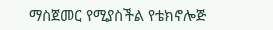ማስጀመር የሚያስችል የቴክኖሎጅ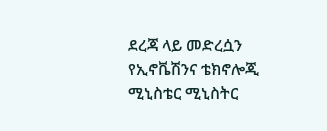ደረጃ ላይ መድረሷን የኢኖቬሽንና ቴክኖሎጂ ሚኒስቴር ሚኒስትር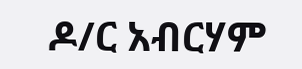ዶ/ር አብርሃም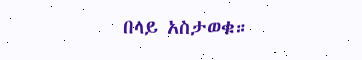በላይ አስታወቁ።